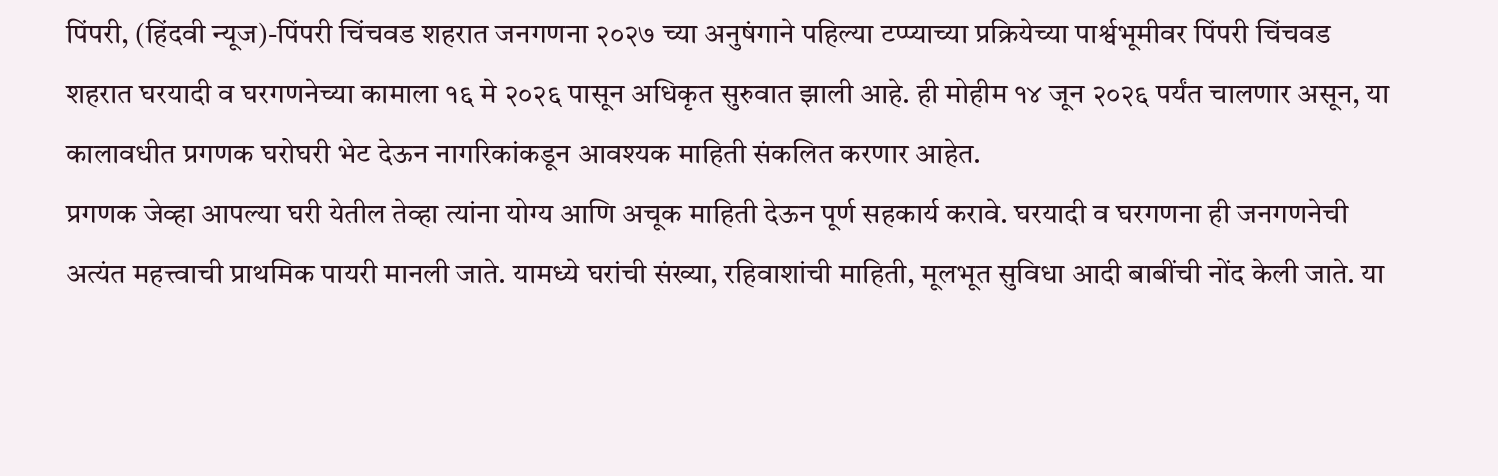पिंपरी, (हिंदवी न्यूज)-पिंपरी चिंचवड शहरात जनगणना २०२७ च्या अनुषंगाने पहिल्या टप्प्याच्या प्रक्रियेच्या पार्श्वभूमीवर पिंपरी चिंचवड शहरात घरयादी व घरगणनेच्या कामाला १६ मे २०२६ पासून अधिकृत सुरुवात झाली आहे. ही मोहीम १४ जून २०२६ पर्यंत चालणार असून, या कालावधीत प्रगणक घरोघरी भेट देऊन नागरिकांकडून आवश्यक माहिती संकलित करणार आहेत.
प्रगणक जेव्हा आपल्या घरी येतील तेव्हा त्यांना योग्य आणि अचूक माहिती देऊन पूर्ण सहकार्य करावे. घरयादी व घरगणना ही जनगणनेची अत्यंत महत्त्वाची प्राथमिक पायरी मानली जाते. यामध्ये घरांची संख्या, रहिवाशांची माहिती, मूलभूत सुविधा आदी बाबींची नोंद केली जाते. या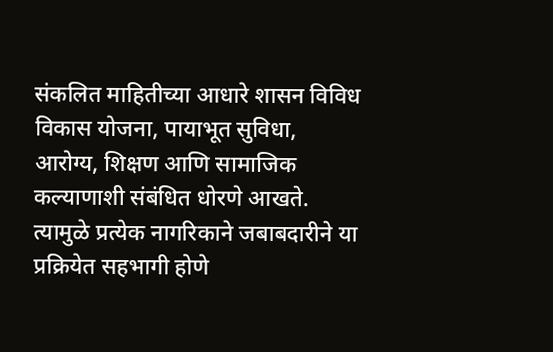संकलित माहितीच्या आधारे शासन विविध विकास योजना, पायाभूत सुविधा, आरोग्य, शिक्षण आणि सामाजिक कल्याणाशी संबंधित धोरणे आखते. त्यामुळे प्रत्येक नागरिकाने जबाबदारीने या प्रक्रियेत सहभागी होणे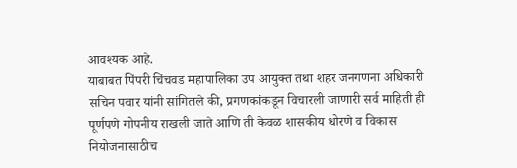आवश्यक आहे.
याबाबत पिंपरी चिंचवड महापालिका उप आयुक्त तथा शहर जनगणना अधिकारी सचिन पवार यांनी सांगितले की, प्रगणकांकडून विचारली जाणारी सर्व माहिती ही पूर्णपणे गोपनीय राखली जाते आणि ती केवळ शासकीय धोरणे व विकास नियोजनासाठीच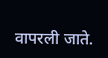वापरली जाते.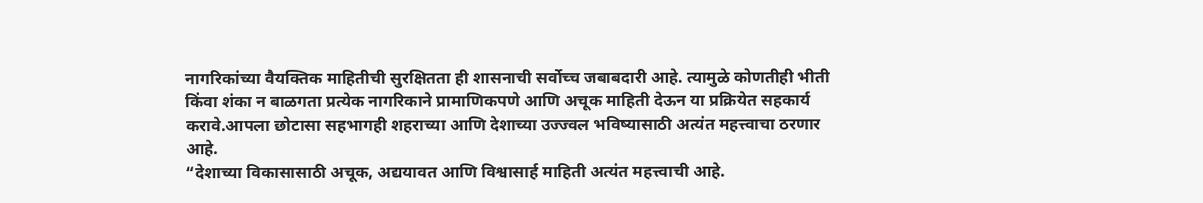नागरिकांच्या वैयक्तिक माहितीची सुरक्षितता ही शासनाची सर्वोच्च जबाबदारी आहे. त्यामुळे कोणतीही भीती किंवा शंका न बाळगता प्रत्येक नागरिकाने प्रामाणिकपणे आणि अचूक माहिती देऊन या प्रक्रियेत सहकार्य करावे.आपला छोटासा सहभागही शहराच्या आणि देशाच्या उज्ज्वल भविष्यासाठी अत्यंत महत्त्वाचा ठरणार आहे.
“देशाच्या विकासासाठी अचूक, अद्ययावत आणि विश्वासार्ह माहिती अत्यंत महत्त्वाची आहे.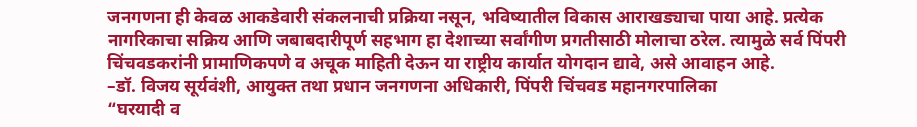जनगणना ही केवळ आकडेवारी संकलनाची प्रक्रिया नसून, भविष्यातील विकास आराखड्याचा पाया आहे. प्रत्येक नागरिकाचा सक्रिय आणि जबाबदारीपूर्ण सहभाग हा देशाच्या सर्वांगीण प्रगतीसाठी मोलाचा ठरेल. त्यामुळे सर्व पिंपरी चिंचवडकरांनी प्रामाणिकपणे व अचूक माहिती देऊन या राष्ट्रीय कार्यात योगदान द्यावे, असे आवाहन आहे.
–डॉ. विजय सूर्यवंशी, आयुक्त तथा प्रधान जनगणना अधिकारी, पिंपरी चिंचवड महानगरपालिका
“घरयादी व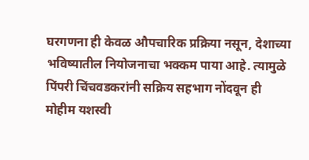घरगणना ही केवळ औपचारिक प्रक्रिया नसून, देशाच्या भविष्यातील नियोजनाचा भक्कम पाया आहे. त्यामुळे पिंपरी चिंचवडकरांनी सक्रिय सहभाग नोंदवून ही मोहीम यशस्वी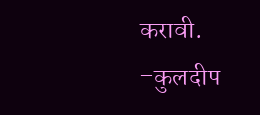करावी.
–कुलदीप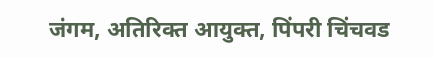जंगम, अतिरिक्त आयुक्त, पिंपरी चिंचवड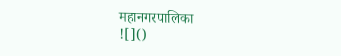महानगरपालिका
![]()